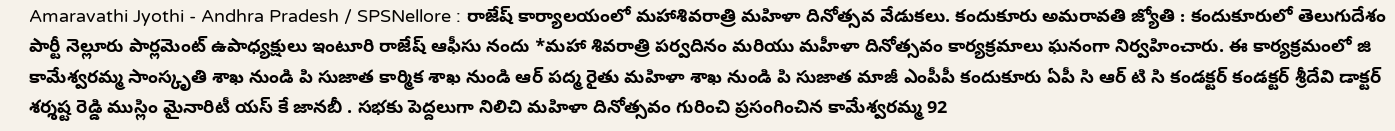Amaravathi Jyothi - Andhra Pradesh / SPSNellore : రాజేష్ కార్యాలయంలో మహాశివరాత్రి మహిళా దినోత్సవ వేడుకలు. కందుకూరు అమరావతి జ్యోతి : కందుకూరులో తెలుగుదేశం పార్టీ నెల్లూరు పార్లమెంట్ ఉపాధ్యక్షులు ఇంటూరి రాజేష్ ఆఫీసు నందు *మహా శివరాత్రి పర్వదినం మరియు మహీళా దినోత్సవం కార్యక్రమాలు ఘనంగా నిర్వహించారు. ఈ కార్యక్రమంలో జి కామేశ్వరమ్మ సాంస్కృతి శాఖ నుండి పి సుజాత కార్మిక శాఖ నుండి ఆర్ పద్మ రైతు మహిళా శాఖ నుండి పి సుజాత మాజీ ఎంపీపీ కందుకూరు ఏపీ సి ఆర్ టి సి కండక్టర్ కండక్టర్ శ్రీదేవి డాక్టర్ శర్శష్ట రెడ్డి ముస్లిం మైనారిటీ యస్ కే జానబీ . సభకు పెద్దలుగా నిలిచి మహిళా దినోత్సవం గురించి ప్రసంగించిన కామేశ్వరమ్మ 92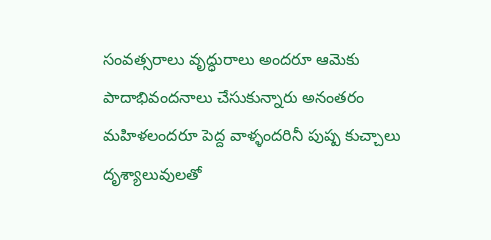సంవత్సరాలు వృద్ధురాలు అందరూ ఆమెకు పాదాభివందనాలు చేసుకున్నారు అనంతరం మహిళలందరూ పెద్ద వాళ్ళందరినీ పుష్ప కుచ్చాలు దృశ్యాలువులతో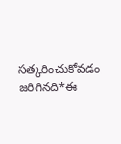సత్కరించుకోవడం జరిగినది*ఈ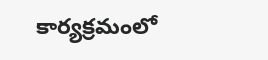కార్యక్రమంలో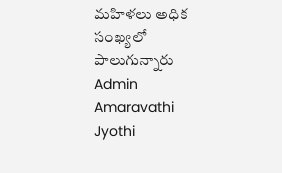మహిళలు అధిక సంఖ్యలో పాలుగున్నారు
Admin
Amaravathi Jyothi